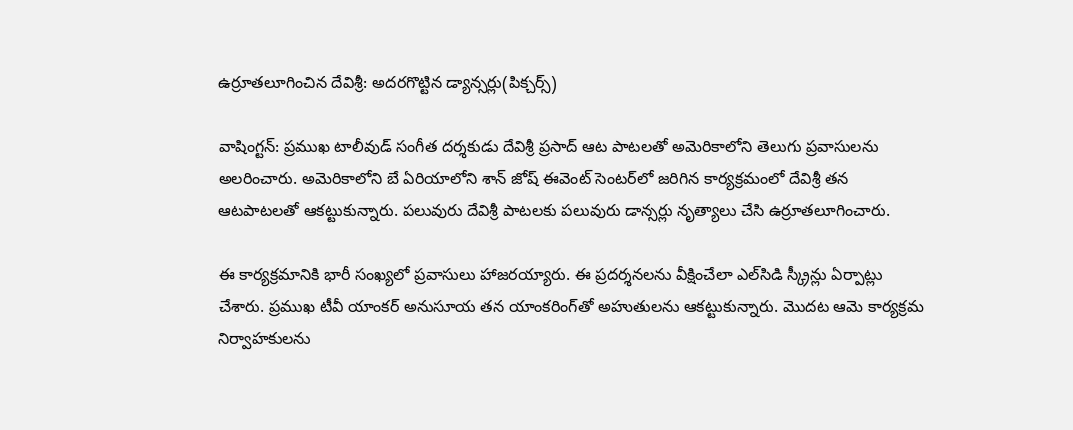ఉర్రూతలూగించిన దేవిశ్రీ: అదరగొట్టిన డ్యాన్సర్లు(పిక్చర్స్)

వాషింగ్టన్: ప్రముఖ టాలీవుడ్ సంగీత దర్శకుడు దేవిశ్రీ ప్రసాద్ ఆట పాటలతో అమెరికాలోని తెలుగు ప్రవాసులను అలరించారు. అమెరికాలోని బే ఏరియాలోని శాన్ జోష్ ఈవెంట్ సెంటర్‌లో జరిగిన కార్యక్రమంలో దేవిశ్రీ తన ఆటపాటలతో ఆకట్టుకున్నారు. పలువురు దేవిశ్రీ పాటలకు పలువురు డాన్సర్లు నృత్యాలు చేసి ఉర్రూతలూగించారు.

ఈ కార్యక్రమానికి భారీ సంఖ్యలో ప్రవాసులు హాజరయ్యారు. ఈ ప్రదర్శనలను వీక్షించేలా ఎల్‌సిడి స్క్రీన్లు ఏర్పాట్లు చేశారు. ప్రముఖ టీవీ యాంకర్ అనుసూయ తన యాంకరింగ్‌తో అహుతులను ఆకట్టుకున్నారు. మొదట ఆమె కార్యక్రమ నిర్వాహకులను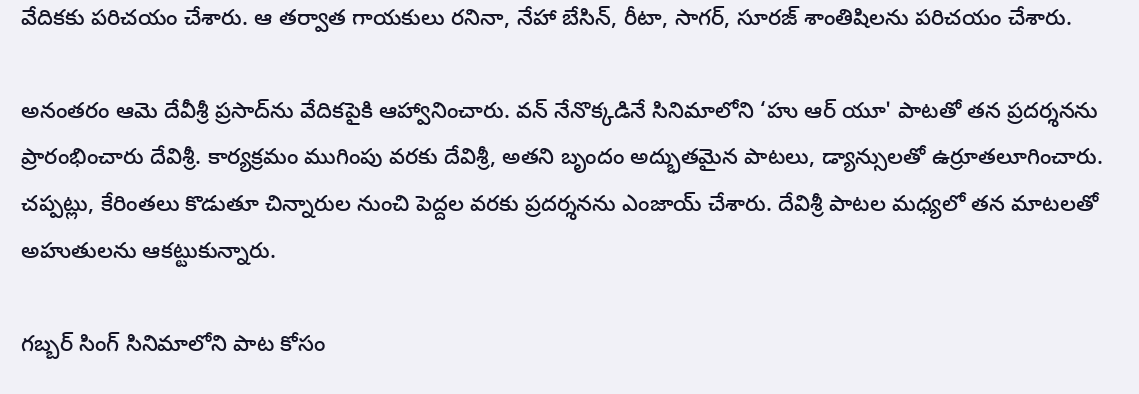వేదికకు పరిచయం చేశారు. ఆ తర్వాత గాయకులు రనినా, నేహా బేసిన్, రీటా, సాగర్, సూరజ్ శాంతిషిలను పరిచయం చేశారు.

అనంతరం ఆమె దేవీశ్రీ ప్రసాద్‌ను వేదికపైకి ఆహ్వానించారు. వన్ నేనొక్కడినే సినిమాలోని ‘హు ఆర్ యూ' పాటతో తన ప్రదర్శనను ప్రారంభించారు దేవిశ్రీ. కార్యక్రమం ముగింపు వరకు దేవిశ్రీ, అతని బృందం అద్భుతమైన పాటలు, డ్యాన్సులతో ఉర్రూతలూగించారు. చప్పట్లు, కేరింతలు కొడుతూ చిన్నారుల నుంచి పెద్దల వరకు ప్రదర్శనను ఎంజాయ్ చేశారు. దేవిశ్రీ పాటల మధ్యలో తన మాటలతో అహుతులను ఆకట్టుకున్నారు.

గబ్బర్ సింగ్ సినిమాలోని పాట కోసం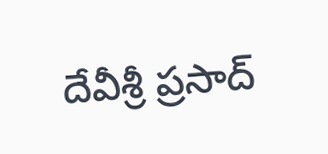దేవీశ్రీ ప్రసాద్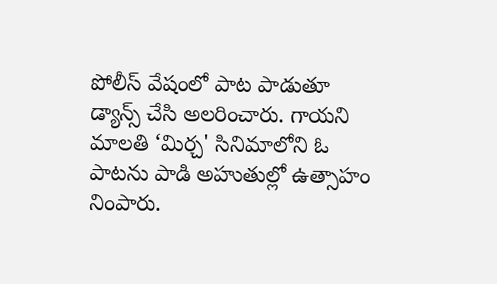పోలీస్ వేషంలో పాట పాడుతూ డ్యాన్స్ చేసి అలరించారు. గాయని మాలతి ‘మిర్చ' సినిమాలోని ఓ పాటను పాడి అహుతుల్లో ఉత్సాహం నింపారు.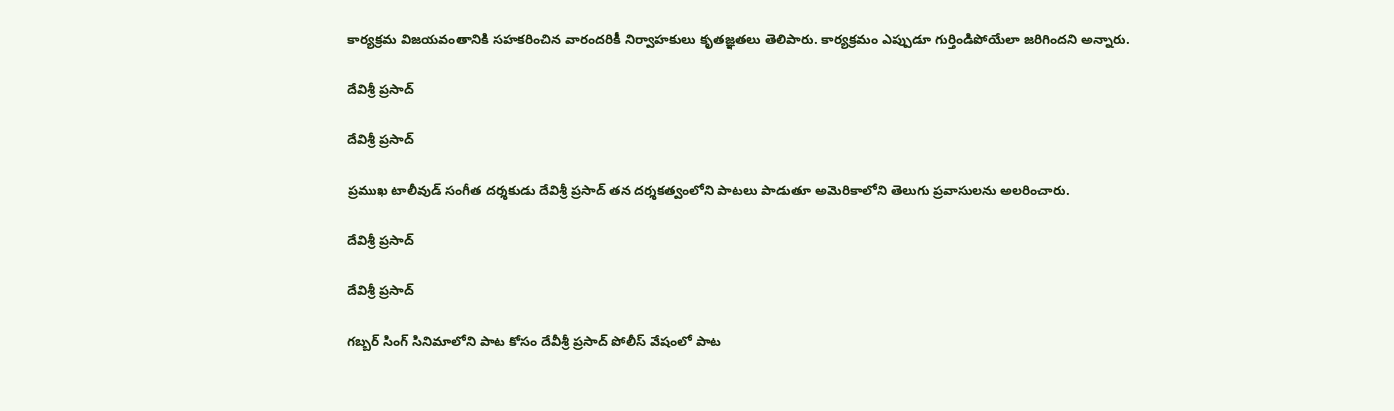కార్యక్రమ విజయవంతానికి సహకరించిన వారందరికీ నిర్వాహకులు కృతజ్ఞతలు తెలిపారు. కార్యక్రమం ఎప్పుడూ గుర్తిండిపోయేలా జరిగిందని అన్నారు.

దేవిశ్రీ ప్రసాద్

దేవిశ్రీ ప్రసాద్

ప్రముఖ టాలీవుడ్ సంగీత దర్శకుడు దేవిశ్రీ ప్రసాద్ తన దర్శకత్వంలోని పాటలు పాడుతూ అమెరికాలోని తెలుగు ప్రవాసులను అలరించారు.

దేవిశ్రీ ప్రసాద్

దేవిశ్రీ ప్రసాద్

గబ్బర్ సింగ్ సినిమాలోని పాట కోసం దేవీశ్రీ ప్రసాద్ పోలీస్ వేషంలో పాట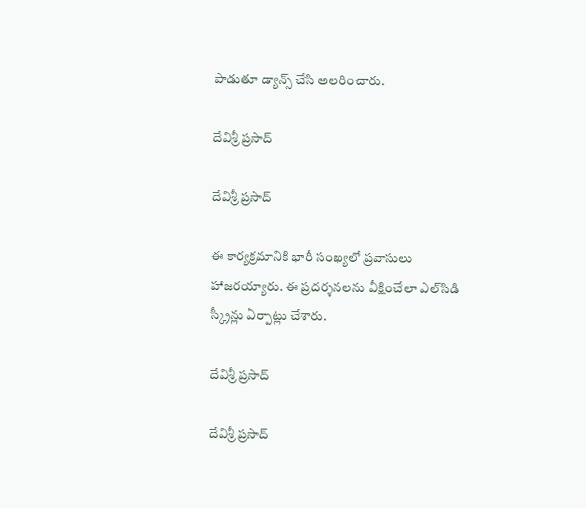పాడుతూ డ్యాన్స్ చేసి అలరించారు.

దేవిశ్రీ ప్రసాద్

దేవిశ్రీ ప్రసాద్

ఈ కార్యక్రమానికి భారీ సంఖ్యలో ప్రవాసులు హాజరయ్యారు. ఈ ప్రదర్శనలను వీక్షించేలా ఎల్‌సిడి స్క్రీన్లు ఏర్పాట్లు చేశారు.

దేవిశ్రీ ప్రసాద్

దేవిశ్రీ ప్రసాద్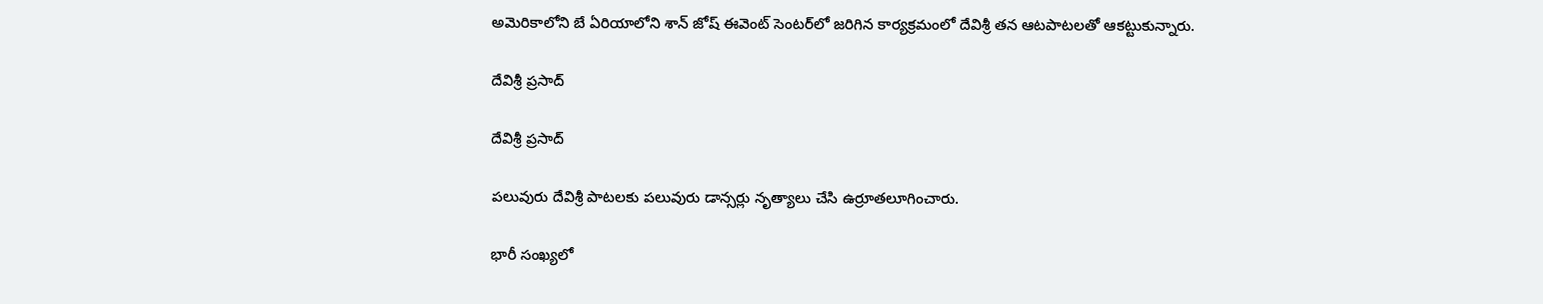అమెరికాలోని బే ఏరియాలోని శాన్ జోష్ ఈవెంట్ సెంటర్‌లో జరిగిన కార్యక్రమంలో దేవిశ్రీ తన ఆటపాటలతో ఆకట్టుకున్నారు.

దేవిశ్రీ ప్రసాద్

దేవిశ్రీ ప్రసాద్

పలువురు దేవిశ్రీ పాటలకు పలువురు డాన్సర్లు నృత్యాలు చేసి ఉర్రూతలూగించారు.

భారీ సంఖ్యలో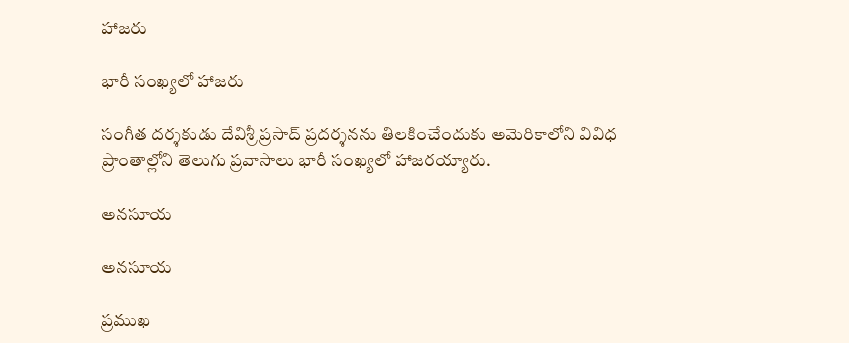హాజరు

భారీ సంఖ్యలో హాజరు

సంగీత దర్శకుడు దేవిశ్రీ ప్రసాద్ ప్రదర్శనను తిలకించేందుకు అమెరికాలోని వివిధ ప్రాంతాల్లోని తెలుగు ప్రవాసాలు భారీ సంఖ్యలో హాజరయ్యారు.

అనసూయ

అనసూయ

ప్రముఖ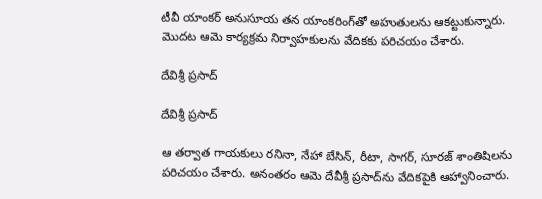టీవీ యాంకర్ అనుసూయ తన యాంకరింగ్‌తో అహుతులను ఆకట్టుకున్నారు. మొదట ఆమె కార్యక్రమ నిర్వాహకులను వేదికకు పరిచయం చేశారు.

దేవిశ్రీ ప్రసాద్

దేవిశ్రీ ప్రసాద్

ఆ తర్వాత గాయకులు రనినా, నేహా బేసిన్, రీటా, సాగర్, సూరజ్ శాంతిషిలను పరిచయం చేశారు. అనంతరం ఆమె దేవీశ్రీ ప్రసాద్‌ను వేదికపైకి ఆహ్వానించారు.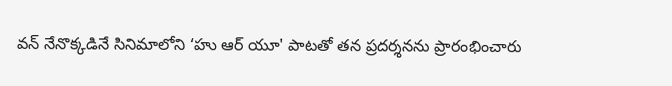వన్ నేనొక్కడినే సినిమాలోని ‘హు ఆర్ యూ' పాటతో తన ప్రదర్శనను ప్రారంభించారు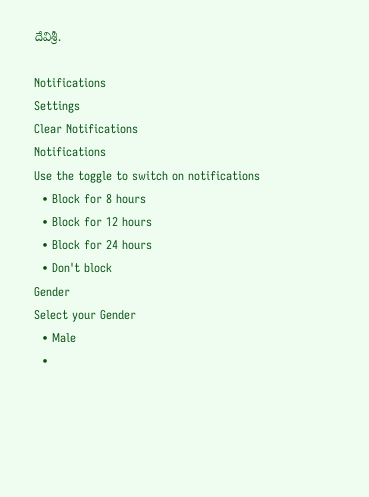దేవిశ్రీ.

Notifications
Settings
Clear Notifications
Notifications
Use the toggle to switch on notifications
  • Block for 8 hours
  • Block for 12 hours
  • Block for 24 hours
  • Don't block
Gender
Select your Gender
  • Male
  •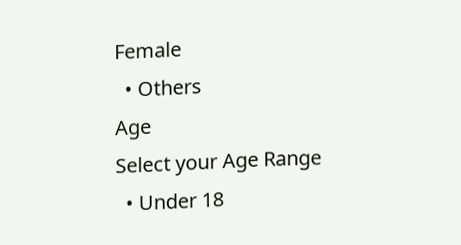Female
  • Others
Age
Select your Age Range
  • Under 18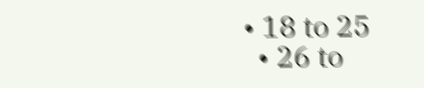• 18 to 25
  • 26 to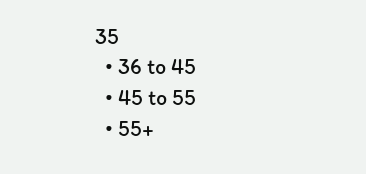35
  • 36 to 45
  • 45 to 55
  • 55+